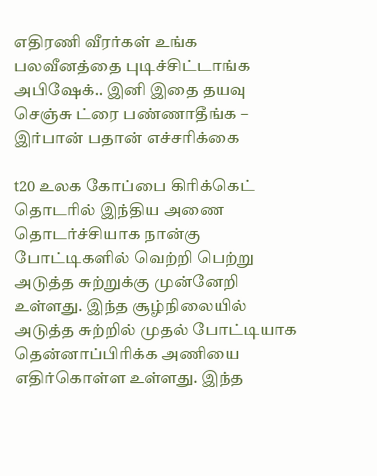எதிரணி வீரர்கள் உங்க பலவீனத்தை புடிச்சிட்டாங்க அபிஷேக்.. இனி இதை தயவு செஞ்சு ட்ரை பண்ணாதீங்க – இர்பான் பதான் எச்சரிக்கை

t20 உலக கோப்பை கிரிக்கெட் தொடரில் இந்திய அணை தொடர்ச்சியாக நான்கு போட்டிகளில் வெற்றி பெற்று அடுத்த சுற்றுக்கு முன்னேறி உள்ளது. இந்த சூழ்நிலையில் அடுத்த சுற்றில் முதல் போட்டியாக தென்னாப்பிரிக்க அணியை எதிர்கொள்ள உள்ளது. இந்த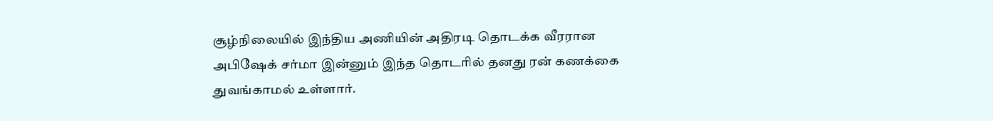சூழ்நிலையில் இந்திய அணியின் அதிரடி தொடக்க வீரரான அபிஷேக் சர்மா இன்னும் இந்த தொடரில் தனது ரன் கணக்கை துவங்காமல் உள்ளார்.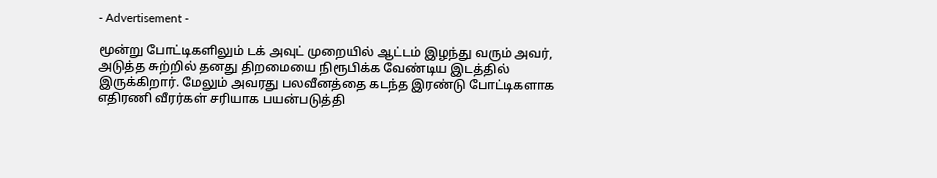- Advertisement -

மூன்று போட்டிகளிலும் டக் அவுட் முறையில் ஆட்டம் இழந்து வரும் அவர், அடுத்த சுற்றில் தனது திறமையை நிரூபிக்க வேண்டிய இடத்தில் இருக்கிறார். மேலும் அவரது பலவீனத்தை கடந்த இரண்டு போட்டிகளாக எதிரணி வீரர்கள் சரியாக பயன்படுத்தி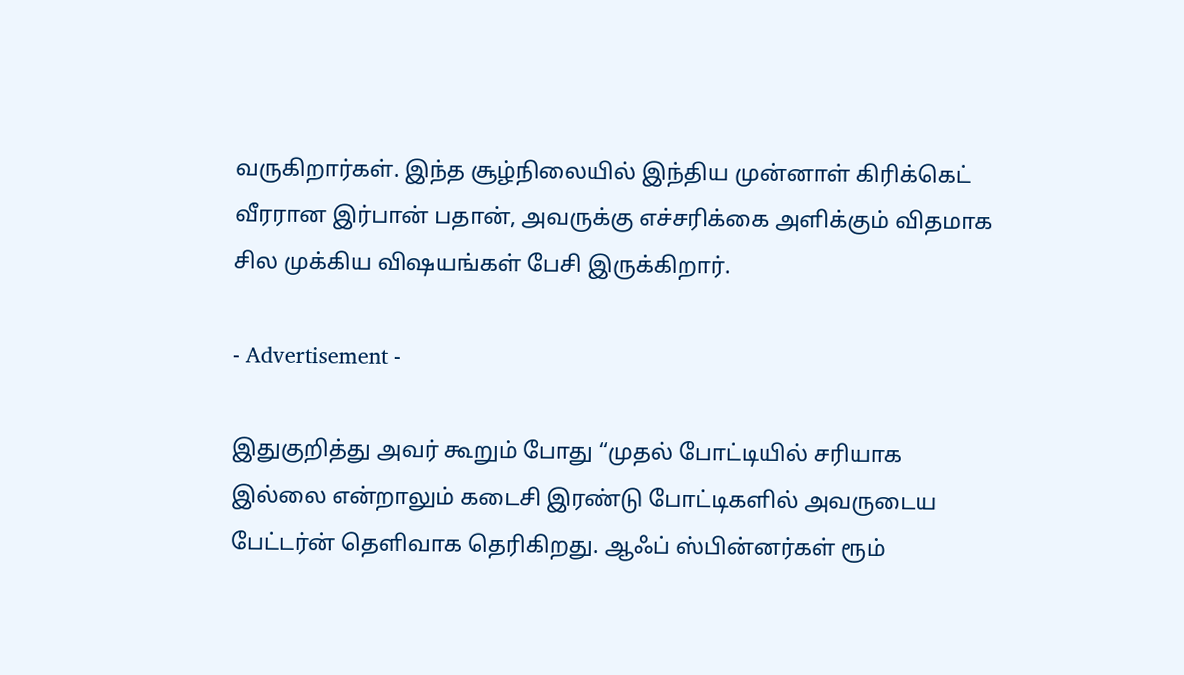வருகிறார்கள். இந்த சூழ்நிலையில் இந்திய முன்னாள் கிரிக்கெட் வீரரான இர்பான் பதான், அவருக்கு எச்சரிக்கை அளிக்கும் விதமாக சில முக்கிய விஷயங்கள் பேசி இருக்கிறார்.

- Advertisement -

இதுகுறித்து அவர் கூறும் போது “முதல் போட்டியில் சரியாக இல்லை என்றாலும் கடைசி இரண்டு போட்டிகளில் அவருடைய பேட்டர்ன் தெளிவாக தெரிகிறது. ஆஃப் ஸ்பின்னர்கள் ரூம்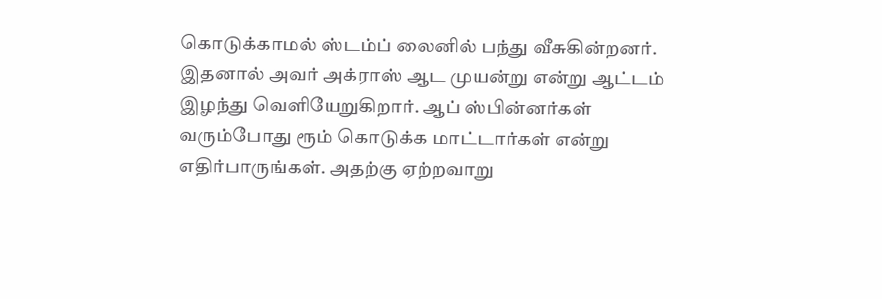கொடுக்காமல் ஸ்டம்ப் லைனில் பந்து வீசுகின்றனர். இதனால் அவர் அக்ராஸ் ஆட முயன்று என்று ஆட்டம் இழந்து வெளியேறுகிறார். ஆப் ஸ்பின்னர்கள் வரும்போது ரூம் கொடுக்க மாட்டார்கள் என்று எதிர்பாருங்கள். அதற்கு ஏற்றவாறு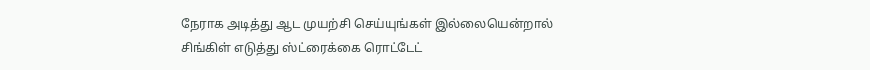நேராக அடித்து ஆட முயற்சி செய்யுங்கள் இல்லையென்றால் சிங்கிள் எடுத்து ஸ்ட்ரைக்கை ரொட்டேட்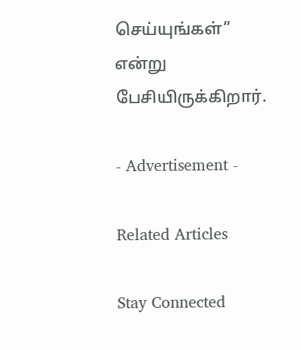செய்யுங்கள்” என்று பேசியிருக்கிறார்.

- Advertisement -

Related Articles

Stay Connected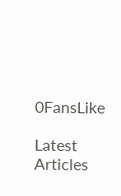0FansLike

Latest Articles